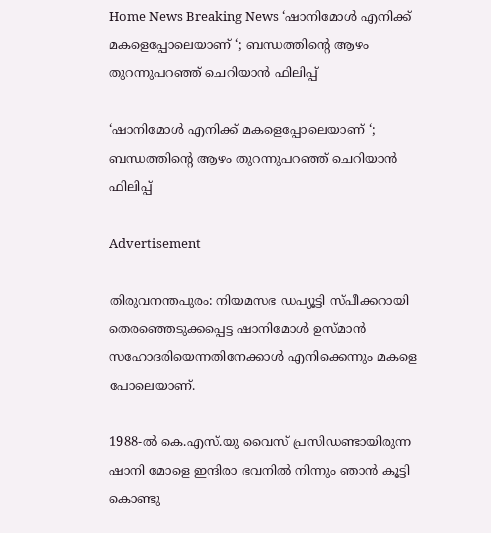Home News Breaking News ‘ഷാനിമോൾ എനിക്ക് മകളെപ്പോലെയാണ് ‘; ബന്ധത്തിന്റെ ആഴം തുറന്നുപറഞ്ഞ് ചെറിയാൻ ഫിലിപ്പ്

‘ഷാനിമോൾ എനിക്ക് മകളെപ്പോലെയാണ് ‘; ബന്ധത്തിന്റെ ആഴം തുറന്നുപറഞ്ഞ് ചെറിയാൻ ഫിലിപ്പ്

Advertisement

തിരുവനന്തപുരം: നിയമസഭ ഡപ്യൂട്ടി സ്പീക്കറായി തെരഞ്ഞെടുക്കപ്പെട്ട ഷാനിമോൾ ഉസ്മാൻ സഹോദരിയെന്നതിനേക്കാൾ എനിക്കെന്നും മകളെ പോലെയാണ്.

1988-ൽ കെ.എസ്.യു വൈസ് പ്രസിഡണ്ടായിരുന്ന ഷാനി മോളെ ഇന്ദിരാ ഭവനിൽ നിന്നും ഞാൻ കൂട്ടി കൊണ്ടു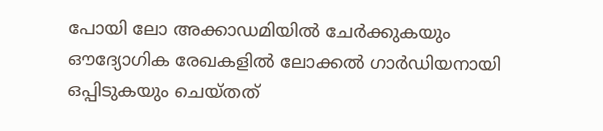പോയി ലോ അക്കാഡമിയിൽ ചേർക്കുകയും ഔദ്യോഗിക രേഖകളിൽ ലോക്കൽ ഗാർഡിയനായി ഒപ്പിടുകയും ചെയ്തത്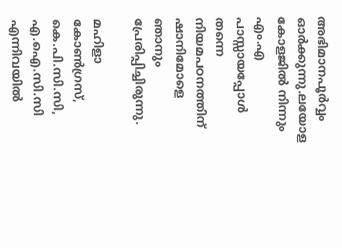അഭിമാനപൂർവ്വം ഓർക്കുന്നു.ലയോള കോളജിൽ നിന്നും എം.എ പാസ്സായപ്പോൾ തന്നെ നിയമപഠനത്തിന് ഷാനിമോളെ ഞാനും പ്രേരിപ്പിച്ചിരുന്നു.

മഹിളാ കോൺഗ്രസ്, കെ.പി.സി.സി, എ.ഐ.സി.സി എന്നിവയിൽ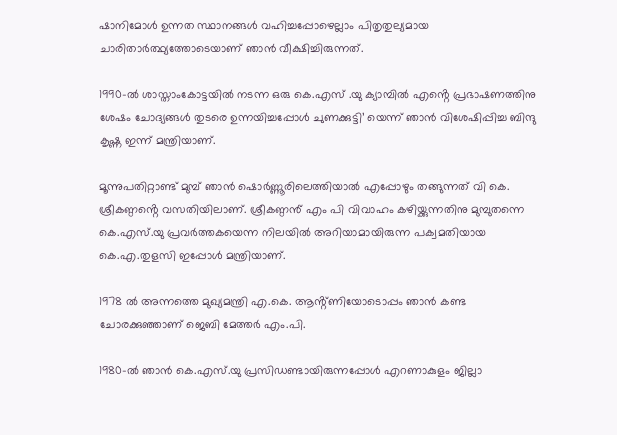ഷാനിമോൾ ഉന്നത സ്ഥാനങ്ങൾ വഹിച്ചപ്പോഴെല്ലാം പിതൃതുല്യമായ ചാരിതാർത്ഥ്യത്തോടെയാണ് ഞാൻ വീക്ഷിച്ചിരുന്നത്.

1990-ൽ ശാസ്താംകോട്ടയിൽ നടന്ന ഒരു കെ.എസ് .യു ക്യാമ്പിൽ എൻ്റെ പ്രഭാഷണത്തിനു ശേഷം ചോദ്യങ്ങൾ തുടരെ ഉന്നയിച്ചപ്പോൾ ചുണക്കുട്ടി’ യെന്ന് ഞാൻ വിശേഷിപ്പിച്ച ബിന്ദു കൃഷ്ണ ഇന്ന് മന്ത്രിയാണ്.

മൂന്നുപതിറ്റാണ്ട് മുമ്പ് ഞാൻ ഷൊർണ്ണൂരിലെത്തിയാൽ എപ്പോഴും തങ്ങുന്നത് വി കെ. ശ്രീകണ്ഠൻ്റെ വസതിയിലാണ്. ശ്രീകണ്ഠൻ് എം പി വിവാഹം കഴിയ്ക്കുന്നതിനു മുമ്പുതന്നെ കെ.എസ്.യു പ്രവർത്തകയെന്ന നിലയിൽ അറിയാമായിരുന്ന പക്വമതിയായ കെ.എ.തുളസി ഇപ്പോൾ മന്ത്രിയാണ്.

1978 ൽ അന്നത്തെ മുഖ്യമന്ത്രി എ.കെ. ആൻ്റ്ണിയോടൊപ്പം ഞാൻ കണ്ട ചോരക്കുഞ്ഞാണ് ജെബി മേത്തർ എം.പി.

1980-ൽ ഞാൻ കെ.എസ്.യു പ്രസിഡണ്ടായിരുന്നപ്പോൾ എറണാകുളം ജില്ലാ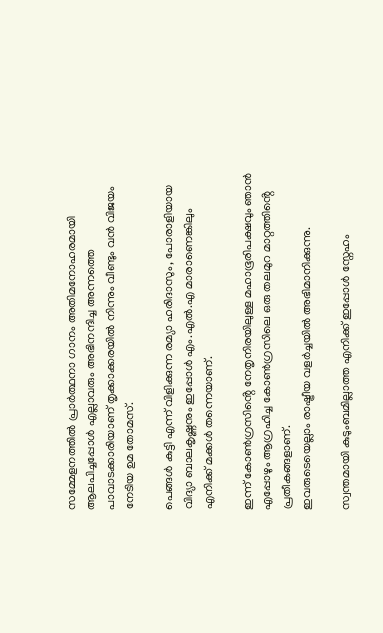സമ്മേളനത്തിൽ പ്രാർത്ഥനാ ഗാനം അതിമനോഹരമായി ആലപിച്ചപ്പോൾ എല്ലാവരും അഭിനന്ദിച്ച അന്നത്തെ പാവാടക്കാരിയാണ് തൃക്കാക്കരയിൽ നിന്നും വീണ്ടും വൻ വിജയം നേടിയ ഉമ തോമസ്.

പെങ്ങൾ കുട്ടി എന്ന് വിളിക്കുന്ന രമ്യാ ഹരിദാസും, പോരാളിയായ വിദ്യാ ബാലകൃഷ്ണനും ഇപ്പോൾ എം.എൽ.എ മാരാണെങ്കിലും എനിക്ക് മക്കൾ തന്നെയാണ്.

ഇന്ന് കോൺഗ്രസിൻ്റെ നേതൃനിരയിലുള്ള മഹാഭൂരിപക്ഷവും ഞാൻ എപ്പോഴും ആഗ്രഹിച്ച കോൺഗ്രസിലെ ഒരു തലമുറ മാറ്റത്തിൻ്റെ പ്രതീകങ്ങളാണ്.
ഇവരുടെയെല്ലാം രാഷ്ട്രീയ വളർച്ചയിൽ അഭിമാനിക്കുന്നു.

സ്വന്തമായി കുടുംബമില്ലാത്ത എനിക്ക് ഇപ്പോൾ സ്നേഹം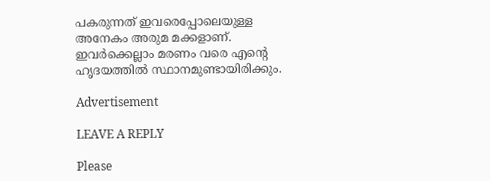പകരുന്നത് ഇവരെപ്പോലെയുള്ള അനേകം അരുമ മക്കളാണ്. ഇവർക്കെല്ലാം മരണം വരെ എൻ്റെ ഹൃദയത്തിൽ സ്ഥാനമുണ്ടായിരിക്കും.

Advertisement

LEAVE A REPLY

Please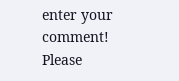enter your comment!
Please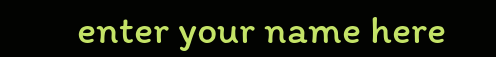enter your name here